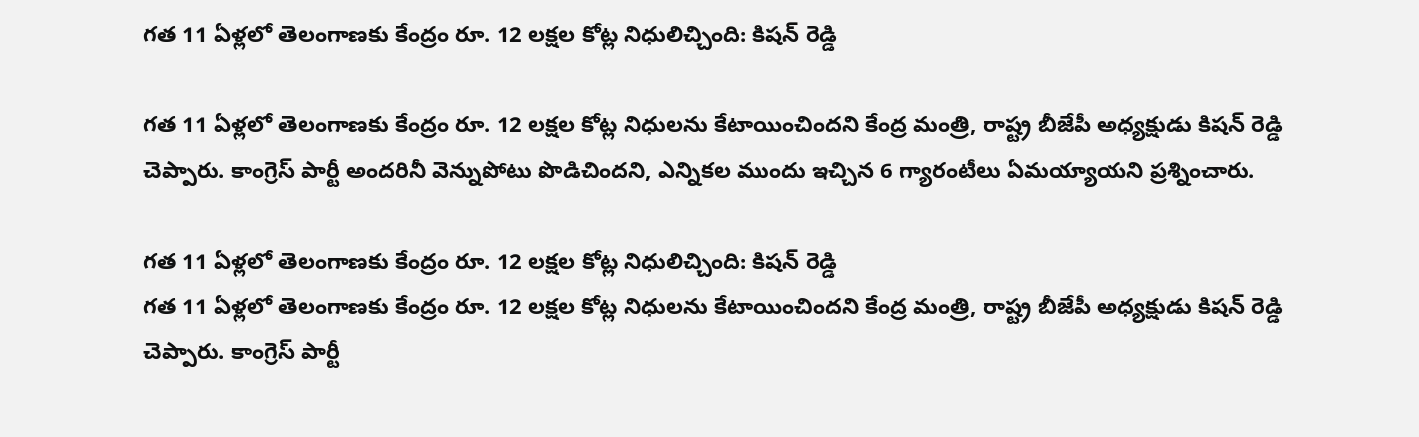గత 11 ఏళ్లలో తెలంగాణకు కేంద్రం రూ. 12 లక్షల కోట్ల నిధులిచ్చింది: కిషన్ రెడ్డి

గత 11 ఏళ్లలో తెలంగాణకు కేంద్రం రూ. 12 లక్షల కోట్ల నిధులను కేటాయించిందని కేంద్ర మంత్రి, రాష్ట్ర బీజేపీ అధ్యక్షుడు కిషన్ రెడ్డి చెప్పారు. కాంగ్రెస్ పార్టీ అందరినీ వెన్నుపోటు పొడిచిందని, ఎన్నికల ముందు ఇచ్చిన 6 గ్యారంటీలు ఏమయ్యాయని ప్రశ్నించారు.

గత 11 ఏళ్లలో తెలంగాణకు కేంద్రం రూ. 12 లక్షల కోట్ల నిధులిచ్చింది: కిషన్ రెడ్డి
గత 11 ఏళ్లలో తెలంగాణకు కేంద్రం రూ. 12 లక్షల కోట్ల నిధులను కేటాయించిందని కేంద్ర మంత్రి, రాష్ట్ర బీజేపీ అధ్యక్షుడు కిషన్ రెడ్డి చెప్పారు. కాంగ్రెస్ పార్టీ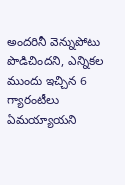అందరినీ వెన్నుపోటు పొడిచిందని, ఎన్నికల ముందు ఇచ్చిన 6 గ్యారంటీలు ఏమయ్యాయని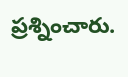ప్రశ్నించారు.